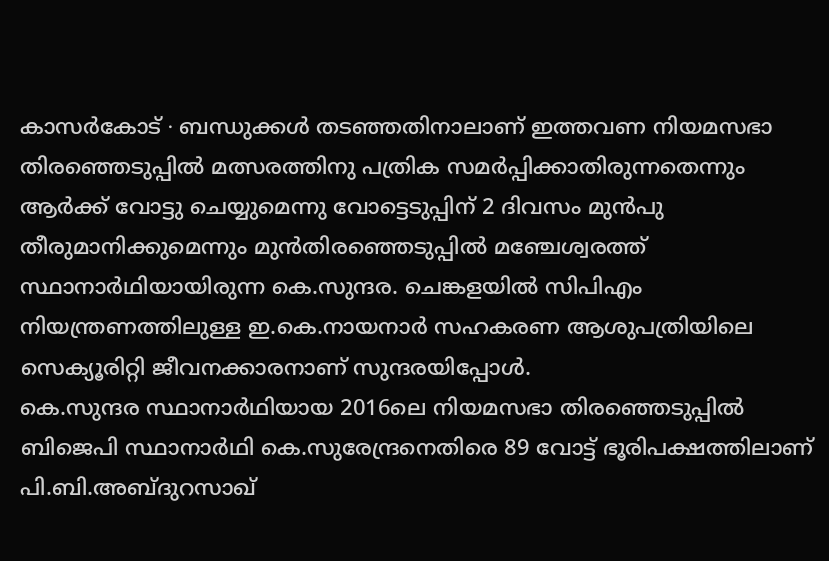കാസർകോട് ∙ ബന്ധുക്കൾ തടഞ്ഞതിനാലാണ് ഇത്തവണ നിയമസഭാ തിരഞ്ഞെടുപ്പിൽ മത്സരത്തിനു പത്രിക സമർപ്പിക്കാതിരുന്നതെന്നും ആർക്ക് വോട്ടു ചെയ്യുമെന്നു വോട്ടെടുപ്പിന് 2 ദിവസം മുൻപു തീരുമാനിക്കുമെന്നും മുൻതിരഞ്ഞെടുപ്പിൽ മഞ്ചേശ്വരത്ത് സ്ഥാനാർഥിയായിരുന്ന കെ.സുന്ദര. ചെങ്കളയിൽ സിപിഎം നിയന്ത്രണത്തിലുള്ള ഇ.കെ.നായനാർ സഹകരണ ആശുപത്രിയിലെ സെക്യൂരിറ്റി ജീവനക്കാരനാണ് സുന്ദരയിപ്പോൾ.
കെ.സുന്ദര സ്ഥാനാർഥിയായ 2016ലെ നിയമസഭാ തിരഞ്ഞെടുപ്പിൽ ബിജെപി സ്ഥാനാർഥി കെ.സുരേന്ദ്രനെതിരെ 89 വോട്ട് ഭൂരിപക്ഷത്തിലാണ് പി.ബി.അബ്ദുറസാഖ്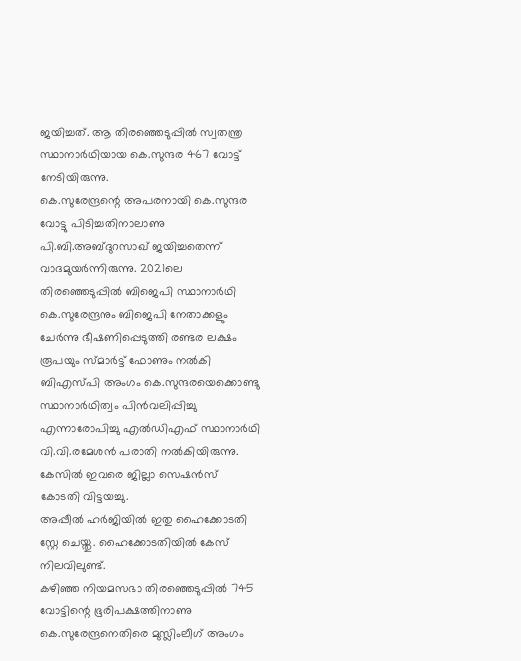ജയിച്ചത്. ആ തിരഞ്ഞെടുപ്പിൽ സ്വതന്ത്ര സ്ഥാനാർഥിയായ കെ.സുന്ദര 467 വോട്ട് നേടിയിരുന്നു.
കെ.സുരേന്ദ്രന്റെ അപരനായി കെ.സുന്ദര വോട്ടു പിടിച്ചതിനാലാണു പി.ബി.അബ്ദുറസാഖ് ജയിച്ചതെന്ന് വാദമുയർന്നിരുന്നു. 2021ലെ തിരഞ്ഞെടുപ്പിൽ ബിജെപി സ്ഥാനാർഥി കെ.സുരേന്ദ്രനും ബിജെപി നേതാക്കളും ചേർന്നു ഭീഷണിപ്പെടുത്തി രണ്ടര ലക്ഷം രൂപയും സ്മാർട്ട് ഫോണും നൽകി ബിഎസ്പി അംഗം കെ.സുന്ദരയെക്കൊണ്ടു സ്ഥാനാർഥിത്വം പിൻവലിപ്പിച്ചു എന്നാരോപിച്ചു എൽഡിഎഫ് സ്ഥാനാർഥി വി.വി.രമേശൻ പരാതി നൽകിയിരുന്നു.
കേസിൽ ഇവരെ ജില്ലാ സെഷൻസ് കോടതി വിട്ടയച്ചു.
അപ്പീൽ ഹർജിയിൽ ഇതു ഹൈക്കോടതി സ്റ്റേ ചെയ്തു. ഹൈക്കോടതിയിൽ കേസ് നിലവിലുണ്ട്.
കഴിഞ്ഞ നിയമസഭാ തിരഞ്ഞെടുപ്പിൽ 745 വോട്ടിന്റെ ഭൂരിപക്ഷത്തിനാണു കെ.സുരേന്ദ്രനെതിരെ മുസ്ലിംലീഗ് അംഗം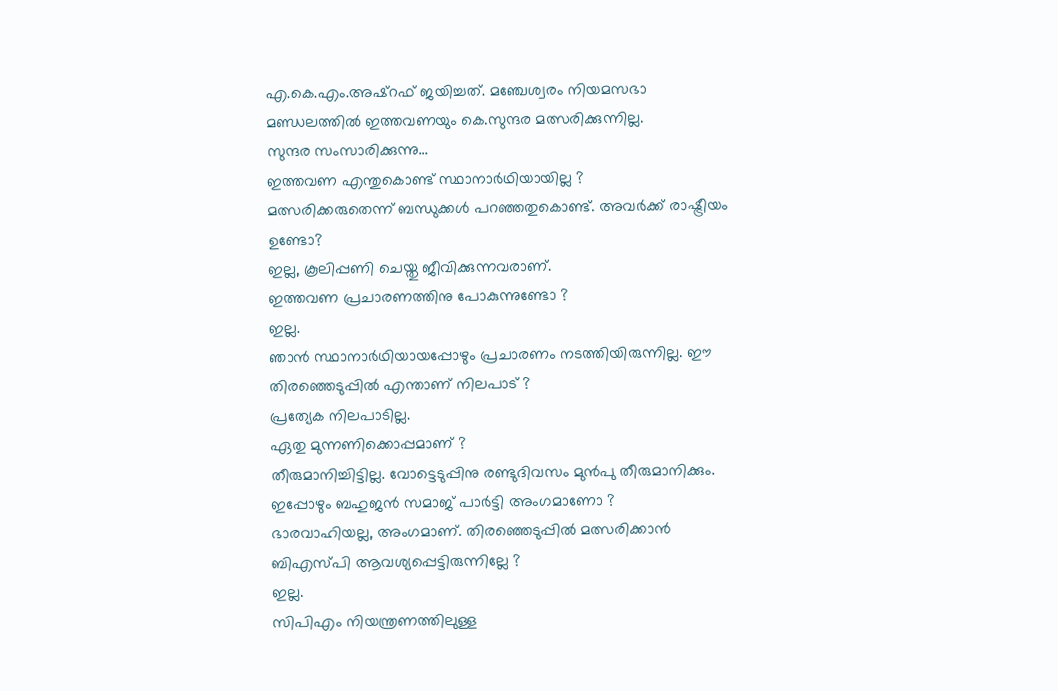എ.കെ.എം.അഷ്റഫ് ജയിച്ചത്. മഞ്ചേശ്വരം നിയമസഭാ മണ്ഡലത്തിൽ ഇത്തവണയും കെ.സുന്ദര മത്സരിക്കുന്നില്ല.
സുന്ദര സംസാരിക്കുന്നു…
ഇത്തവണ എന്തുകൊണ്ട് സ്ഥാനാർഥിയായില്ല ?
മത്സരിക്കരുതെന്ന് ബന്ധുക്കൾ പറഞ്ഞതുകൊണ്ട്. അവർക്ക് രാഷ്ട്രീയം ഉണ്ടോ?
ഇല്ല, കൂലിപ്പണി ചെയ്തു ജീവിക്കുന്നവരാണ്.
ഇത്തവണ പ്രചാരണത്തിനു പോകുന്നുണ്ടോ ?
ഇല്ല.
ഞാൻ സ്ഥാനാർഥിയായപ്പോഴും പ്രചാരണം നടത്തിയിരുന്നില്ല. ഈ തിരഞ്ഞെടുപ്പിൽ എന്താണ് നിലപാട് ?
പ്രത്യേക നിലപാടില്ല.
ഏതു മുന്നണിക്കൊപ്പമാണ് ?
തീരുമാനിച്ചിട്ടില്ല. വോട്ടെടുപ്പിനു രണ്ടുദിവസം മുൻപു തീരുമാനിക്കും.
ഇപ്പോഴും ബഹുജൻ സമാജ് പാർട്ടി അംഗമാണോ ?
ഭാരവാഹിയല്ല, അംഗമാണ്. തിരഞ്ഞെടുപ്പിൽ മത്സരിക്കാൻ ബിഎസ്പി ആവശ്യപ്പെട്ടിരുന്നില്ലേ ?
ഇല്ല.
സിപിഎം നിയന്ത്രണത്തിലുള്ള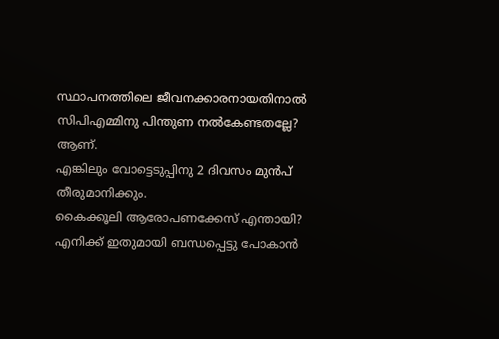സ്ഥാപനത്തിലെ ജീവനക്കാരനായതിനാൽ സിപിഎമ്മിനു പിന്തുണ നൽകേണ്ടതല്ലേ?
ആണ്.
എങ്കിലും വോട്ടെടുപ്പിനു 2 ദിവസം മുൻപ് തീരുമാനിക്കും.
കൈക്കൂലി ആരോപണക്കേസ് എന്തായി?
എനിക്ക് ഇതുമായി ബന്ധപ്പെട്ടു പോകാൻ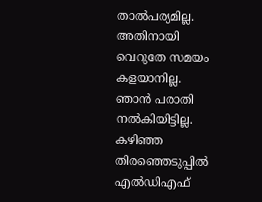താൽപര്യമില്ല. അതിനായി വെറുതേ സമയം കളയാനില്ല.
ഞാൻ പരാതി നൽകിയിട്ടില്ല. കഴിഞ്ഞ തിരഞ്ഞെടുപ്പിൽ എൽഡിഎഫ്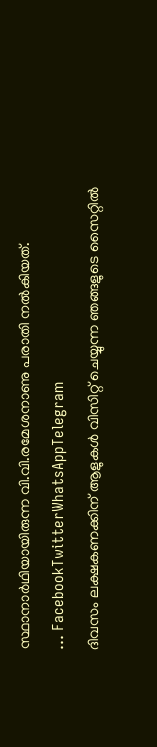സ്ഥാനാർഥിയായിരുന്ന വി.വി.രമേശനാണു പരാതി നൽകിയത്.
… FacebookTwitterWhatsAppTelegram
ദിവസം ലക്ഷകണക്കിന് ആളുകൾ വിസിറ്റ് ചെയ്യുന്ന ഞങ്ങളുടെ സൈറ്റിൽ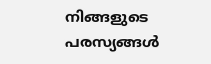നിങ്ങളുടെ പരസ്യങ്ങൾ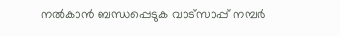നൽകാൻ ബന്ധപ്പെടുക വാട്സാപ്പ് നമ്പർ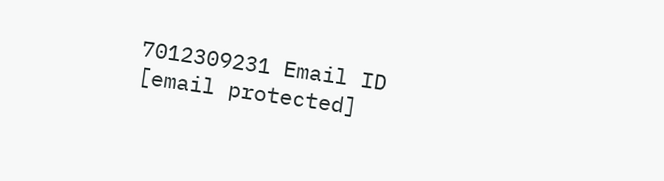7012309231 Email ID [email protected]